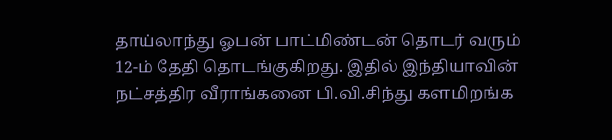தாய்லாந்து ஓபன் பாட்மிண்டன் தொடர் வரும் 12-ம் தேதி தொடங்குகிறது. இதில் இந்தியாவின் நட்சத்திர வீராங்கனை பி.வி.சிந்து களமிறங்க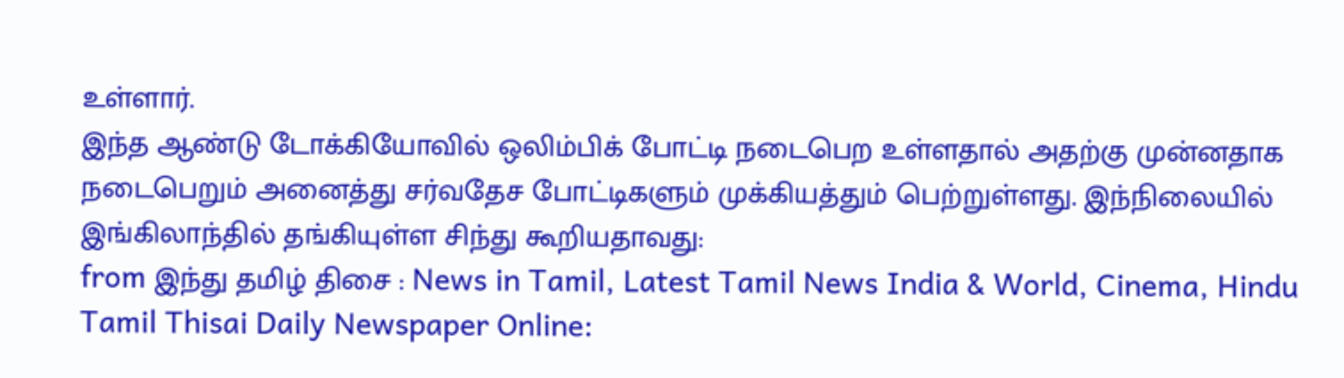உள்ளார்.
இந்த ஆண்டு டோக்கியோவில் ஒலிம்பிக் போட்டி நடைபெற உள்ளதால் அதற்கு முன்னதாக நடைபெறும் அனைத்து சர்வதேச போட்டிகளும் முக்கியத்தும் பெற்றுள்ளது. இந்நிலையில் இங்கிலாந்தில் தங்கியுள்ள சிந்து கூறியதாவது:
from இந்து தமிழ் திசை : News in Tamil, Latest Tamil News India & World, Cinema, Hindu Tamil Thisai Daily Newspaper Online: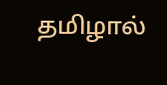தமிழால்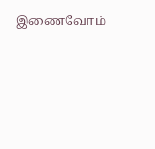இணைவோம்